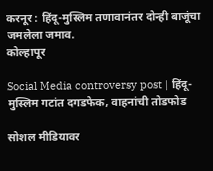करनूर : हिंदू-मुस्लिम तणावानंतर दोन्ही बाजूंचा जमलेला जमाव.
कोल्हापूर

Social Media controversy post | हिंदू-मुस्लिम गटांत दगडफेक, वाहनांची तोडफोड

सोशल मीडियावर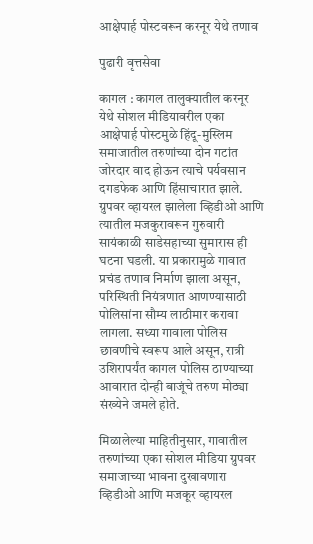आक्षेपार्ह पोस्टवरून करनूर येथे तणाव

पुढारी वृत्तसेवा

कागल : कागल तालुक्यातील करनूर येथे सोशल मीडियावरील एका आक्षेपार्ह पोस्टमुळे हिंदू-मुस्लिम समाजातील तरुणांच्या दोन गटांत जोरदार वाद होऊन त्याचे पर्यवसान दगडफेक आणि हिंसाचारात झाले. ग्रुपवर व्हायरल झालेला व्हिडीओ आणि त्यातील मजकुरावरून गुरुवारी सायंकाळी साडेसहाच्या सुमारास ही घटना घडली. या प्रकारामुळे गावात प्रचंड तणाव निर्माण झाला असून, परिस्थिती नियंत्रणात आणण्यासाठी पोलिसांना सौम्य लाठीमार करावा लागला. सध्या गावाला पोलिस छावणीचे स्वरूप आले असून, रात्री उशिरापर्यंत कागल पोलिस ठाण्याच्या आवारात दोन्ही बाजूंचे तरुण मोठ्या संख्येने जमले होते.

मिळालेल्या माहितीनुसार, गावातील तरुणांच्या एका सोशल मीडिया ग्रुपवर समाजाच्या भावना दुखावणारा व्हिडीओ आणि मजकूर व्हायरल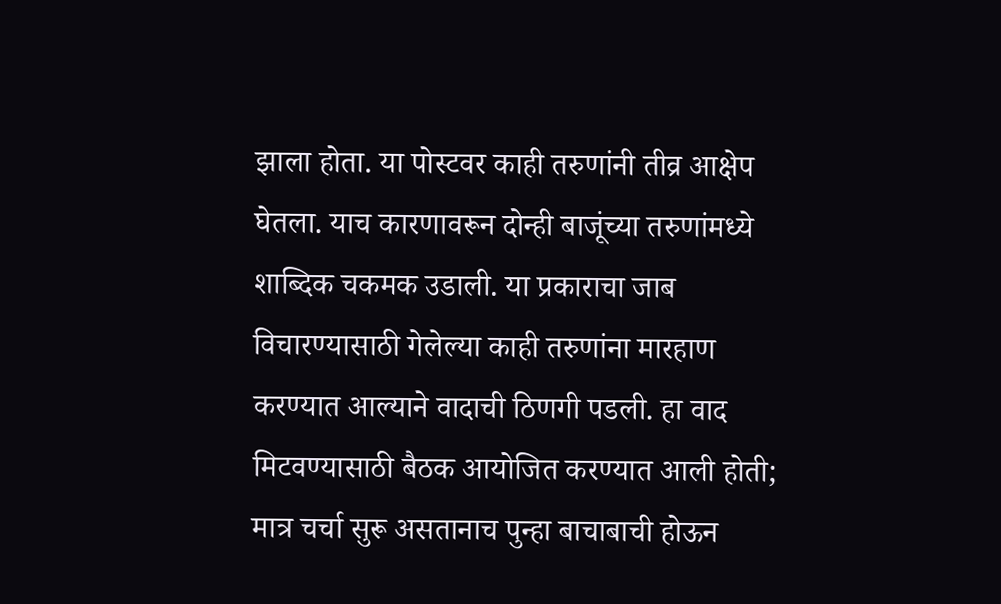झाला होता. या पोस्टवर काही तरुणांनी तीव्र आक्षेप घेतला. याच कारणावरून दोन्ही बाजूंच्या तरुणांमध्ये शाब्दिक चकमक उडाली. या प्रकाराचा जाब विचारण्यासाठी गेलेल्या काही तरुणांना मारहाण करण्यात आल्याने वादाची ठिणगी पडली. हा वाद मिटवण्यासाठी बैठक आयोजित करण्यात आली होती; मात्र चर्चा सुरू असतानाच पुन्हा बाचाबाची होऊन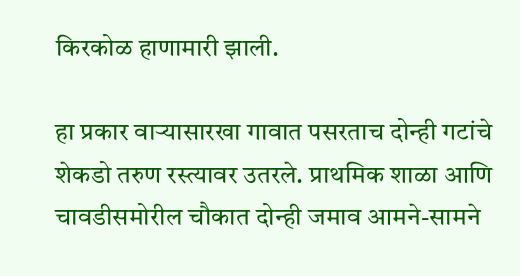किरकोळ हाणामारी झाली.

हा प्रकार वार्‍यासारखा गावात पसरताच दोन्ही गटांचे शेकडो तरुण रस्त्यावर उतरले. प्राथमिक शाळा आणि चावडीसमोरील चौकात दोन्ही जमाव आमने-सामने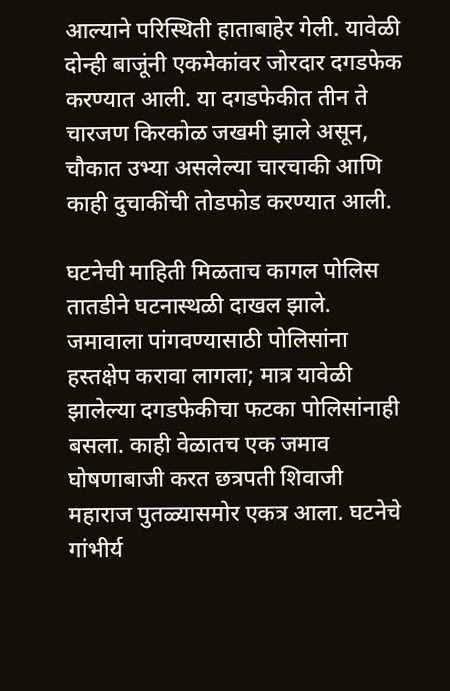आल्याने परिस्थिती हाताबाहेर गेली. यावेळी दोन्ही बाजूंनी एकमेकांवर जोरदार दगडफेक करण्यात आली. या दगडफेकीत तीन ते चारजण किरकोळ जखमी झाले असून, चौकात उभ्या असलेल्या चारचाकी आणि काही दुचाकींची तोडफोड करण्यात आली.

घटनेची माहिती मिळताच कागल पोलिस तातडीने घटनास्थळी दाखल झाले. जमावाला पांगवण्यासाठी पोलिसांना हस्तक्षेप करावा लागला; मात्र यावेळी झालेल्या दगडफेकीचा फटका पोलिसांनाही बसला. काही वेळातच एक जमाव घोषणाबाजी करत छत्रपती शिवाजी महाराज पुतळ्यासमोर एकत्र आला. घटनेचे गांभीर्य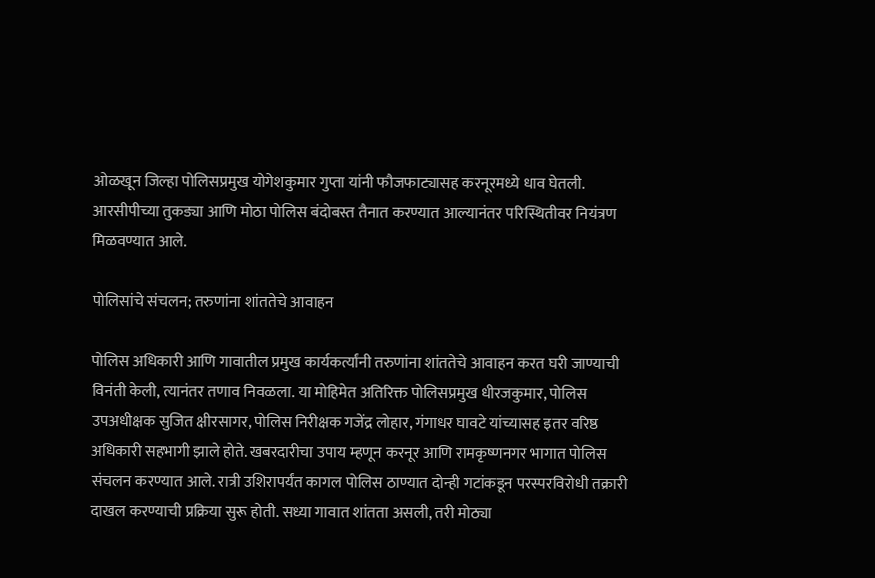ओळखून जिल्हा पोलिसप्रमुख योगेशकुमार गुप्ता यांनी फौजफाट्यासह करनूरमध्ये धाव घेतली. आरसीपीच्या तुकड्या आणि मोठा पोलिस बंदोबस्त तैनात करण्यात आल्यानंतर परिस्थितीवर नियंत्रण मिळवण्यात आले.

पोलिसांचे संचलन; तरुणांना शांततेचे आवाहन

पोलिस अधिकारी आणि गावातील प्रमुख कार्यकर्त्यांनी तरुणांना शांततेचे आवाहन करत घरी जाण्याची विनंती केली, त्यानंतर तणाव निवळला. या मोहिमेत अतिरिक्त पोलिसप्रमुख धीरजकुमार, पोलिस उपअधीक्षक सुजित क्षीरसागर, पोलिस निरीक्षक गजेंद्र लोहार, गंगाधर घावटे यांच्यासह इतर वरिष्ठ अधिकारी सहभागी झाले होते. खबरदारीचा उपाय म्हणून करनूर आणि रामकृष्णनगर भागात पोलिस संचलन करण्यात आले. रात्री उशिरापर्यंत कागल पोलिस ठाण्यात दोन्ही गटांकडून परस्परविरोधी तक्रारी दाखल करण्याची प्रक्रिया सुरू होती. सध्या गावात शांतता असली, तरी मोठ्या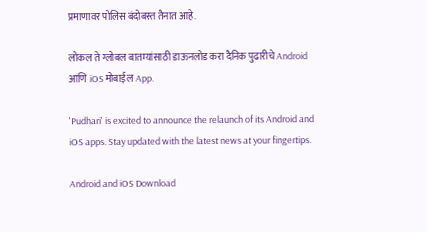प्रमाणावर पोलिस बंदोबस्त तैनात आहे.

लोकल ते ग्लोबल बातम्यांसाठी डाऊनलोड करा दैनिक पुढारीचे Android आणि iOS मोबाईल App.

'Pudhari' is excited to announce the relaunch of its Android and iOS apps. Stay updated with the latest news at your fingertips.

Android and iOS Download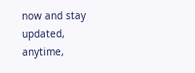now and stay updated, anytime,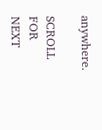anywhere.

SCROLL FOR NEXT